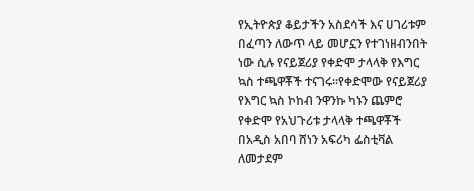የኢትዮጵያ ቆይታችን አስደሳች እና ሀገሪቱም በፈጣን ለውጥ ላይ መሆኗን የተገነዘብንበት ነው ሲሉ የናይጀሪያ የቀድሞ ታላላቅ የእግር ኳስ ተጫዋቾች ተናገሩ፡፡የቀድሞው የናይጀሪያ የእግር ኳስ ኮከብ ንዋንኩ ካኑን ጨምሮ የቀድሞ የአህጉሪቱ ታላላቅ ተጫዋቾች በአዲስ አበባ ሸነን አፍሪካ ፌስቲቫል ለመታደም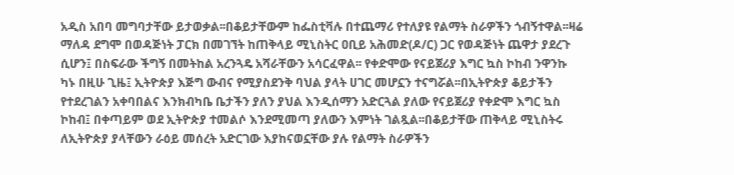አዲስ አበባ መግባታቸው ይታወቃል፡፡በቆይታቸውም ከፌስቲቫሉ በተጨማሪ የተለያዩ የልማት ስራዎችን ጎብኝተዋል፡፡ዛሬ ማለዳ ደግሞ በወዳጅነት ፓርክ በመገኘት ከጠቅላይ ሚኒስትር ዐቢይ አሕመድ(ዶ/ር) ጋር የወዳጅነት ጨዋታ ያደረጉ ሲሆን፤ በስፍራው ችግኝ በመትከል አረንጓዴ አሻራቸውን አሳርፈዋል፡፡ የቀድሞው የናይጀሪያ እግር ኳስ ኮከብ ንዋንኩ ካኑ በዚሁ ጊዜ፤ ኢትዮጵያ እጅግ ውብና የሚያስደንቅ ባህል ያላት ሀገር መሆኗን ተናግሯል፡፡በኢትዮጵያ ቆይታችን የተደረገልን አቀባበልና እንክብካቤ ቤታችን ያለን ያህል እንዲሰማን አድርጓል ያለው የናይጀሪያ የቀድሞ እግር ኳስ ኮከብ፤ በቀጣይም ወደ ኢትዮጵያ ተመልሶ እንደሚመጣ ያለውን እምነት ገልጿል፡፡በቆይታቸው ጠቅላይ ሚኒስትሩ ለኢትዮጵያ ያላቸውን ራዕይ መሰረት አድርገው እያከናወኗቸው ያሉ የልማት ስራዎችን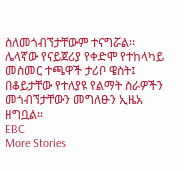ስለመጎብኘታቸውም ተናግሯል፡፡ሌላኛው የናይጀሪያ የቀድሞ የተከላካይ መስመር ተጫዋች ታሪቦ ዌስት፤ በቆይታቸው የተለያዩ የልማት ስራዎችን መጎብኘታቸውን መግለፁን ኢዜአ ዘግቧል፡፡
EBC
More Stories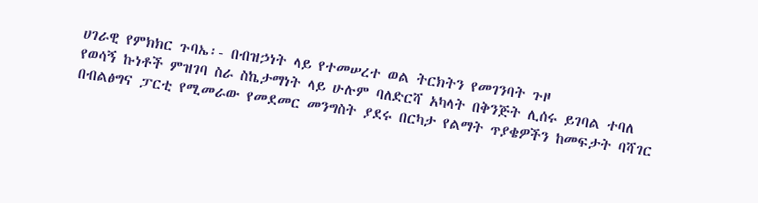ሀገራዊ የምክክር ጉባኤ፡- በብዝኃነት ላይ የተመሠረተ ወል ትርክትን የመገንባት ጉዞ
የወሳኝ ኩነቶች ምዝገባ ስራ ስኬታማነት ላይ ሁሉም ባለድርሻ አካላት በቅንጅት ሊሰሩ ይገባል ተባለ
በብልፅግና ፓርቲ የሚመራው የመደመር መንግስት ያደሩ በርካታ የልማት ጥያቄዎችን ከመፍታት ባሻገር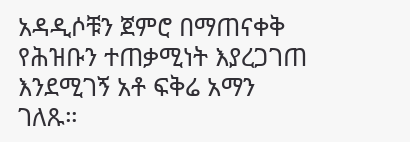አዳዲሶቹን ጀምሮ በማጠናቀቅ የሕዝቡን ተጠቃሚነት እያረጋገጠ እንደሚገኝ አቶ ፍቅሬ አማን ገለጹ።